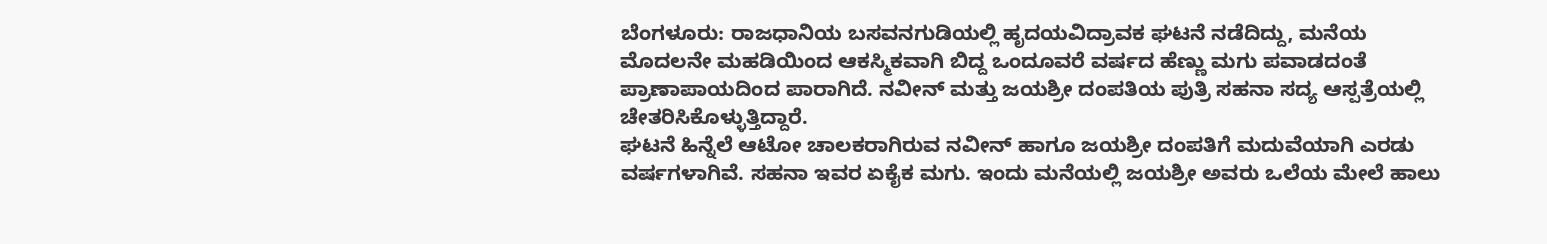ಬೆಂಗಳೂರು: ರಾಜಧಾನಿಯ ಬಸವನಗುಡಿಯಲ್ಲಿ ಹೃದಯವಿದ್ರಾವಕ ಘಟನೆ ನಡೆದಿದ್ದು, ಮನೆಯ ಮೊದಲನೇ ಮಹಡಿಯಿಂದ ಆಕಸ್ಮಿಕವಾಗಿ ಬಿದ್ದ ಒಂದೂವರೆ ವರ್ಷದ ಹೆಣ್ಣು ಮಗು ಪವಾಡದಂತೆ ಪ್ರಾಣಾಪಾಯದಿಂದ ಪಾರಾಗಿದೆ. ನವೀನ್ ಮತ್ತು ಜಯಶ್ರೀ ದಂಪತಿಯ ಪುತ್ರಿ ಸಹನಾ ಸದ್ಯ ಆಸ್ಪತ್ರೆಯಲ್ಲಿ ಚೇತರಿಸಿಕೊಳ್ಳುತ್ತಿದ್ದಾರೆ.
ಘಟನೆ ಹಿನ್ನೆಲೆ ಆಟೋ ಚಾಲಕರಾಗಿರುವ ನವೀನ್ ಹಾಗೂ ಜಯಶ್ರೀ ದಂಪತಿಗೆ ಮದುವೆಯಾಗಿ ಎರಡು ವರ್ಷಗಳಾಗಿವೆ. ಸಹನಾ ಇವರ ಏಕೈಕ ಮಗು. ಇಂದು ಮನೆಯಲ್ಲಿ ಜಯಶ್ರೀ ಅವರು ಒಲೆಯ ಮೇಲೆ ಹಾಲು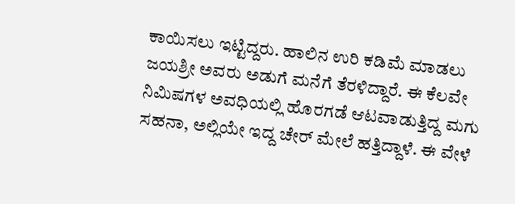ಕಾಯಿಸಲು ಇಟ್ಟಿದ್ದರು. ಹಾಲಿನ ಉರಿ ಕಡಿಮೆ ಮಾಡಲು ಜಯಶ್ರೀ ಅವರು ಅಡುಗೆ ಮನೆಗೆ ತೆರಳಿದ್ದಾರೆ. ಈ ಕೆಲವೇ ನಿಮಿಷಗಳ ಅವಧಿಯಲ್ಲಿ ಹೊರಗಡೆ ಆಟವಾಡುತ್ತಿದ್ದ ಮಗು ಸಹನಾ, ಅಲ್ಲಿಯೇ ಇದ್ದ ಚೇರ್ ಮೇಲೆ ಹತ್ತಿದ್ದಾಳೆ. ಈ ವೇಳೆ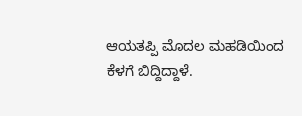ಆಯತಪ್ಪಿ ಮೊದಲ ಮಹಡಿಯಿಂದ ಕೆಳಗೆ ಬಿದ್ದಿದ್ದಾಳೆ.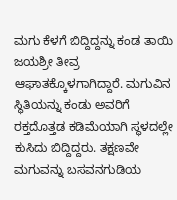ಮಗು ಕೆಳಗೆ ಬಿದ್ದಿದ್ದನ್ನು ಕಂಡ ತಾಯಿ ಜಯಶ್ರೀ ತೀವ್ರ ಆಘಾತಕ್ಕೊಳಗಾಗಿದ್ದಾರೆ. ಮಗುವಿನ ಸ್ಥಿತಿಯನ್ನು ಕಂಡು ಅವರಿಗೆ ರಕ್ತದೊತ್ತಡ ಕಡಿಮೆಯಾಗಿ ಸ್ಥಳದಲ್ಲೇ ಕುಸಿದು ಬಿದ್ದಿದ್ದರು. ತಕ್ಷಣವೇ ಮಗುವನ್ನು ಬಸವನಗುಡಿಯ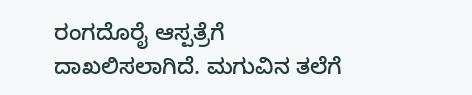ರಂಗದೊರೈ ಆಸ್ಪತ್ರೆಗೆ ದಾಖಲಿಸಲಾಗಿದೆ. ಮಗುವಿನ ತಲೆಗೆ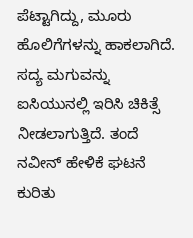ಪೆಟ್ಟಾಗಿದ್ದು, ಮೂರು ಹೊಲಿಗೆಗಳನ್ನು ಹಾಕಲಾಗಿದೆ. ಸದ್ಯ ಮಗುವನ್ನು ಐಸಿಯುನಲ್ಲಿ ಇರಿಸಿ ಚಿಕಿತ್ಸೆ ನೀಡಲಾಗುತ್ತಿದೆ. ತಂದೆ ನವೀನ್ ಹೇಳಿಕೆ ಘಟನೆ ಕುರಿತು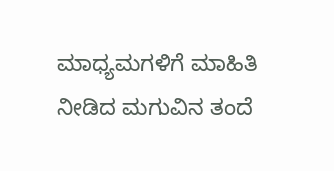ಮಾಧ್ಯಮಗಳಿಗೆ ಮಾಹಿತಿ ನೀಡಿದ ಮಗುವಿನ ತಂದೆ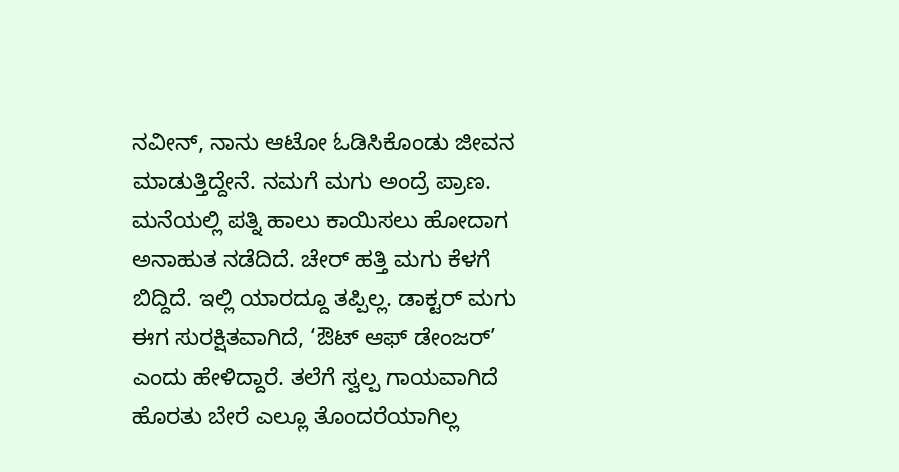ನವೀನ್, ನಾನು ಆಟೋ ಓಡಿಸಿಕೊಂಡು ಜೀವನ ಮಾಡುತ್ತಿದ್ದೇನೆ. ನಮಗೆ ಮಗು ಅಂದ್ರೆ ಪ್ರಾಣ. ಮನೆಯಲ್ಲಿ ಪತ್ನಿ ಹಾಲು ಕಾಯಿಸಲು ಹೋದಾಗ ಅನಾಹುತ ನಡೆದಿದೆ. ಚೇರ್ ಹತ್ತಿ ಮಗು ಕೆಳಗೆ ಬಿದ್ದಿದೆ. ಇಲ್ಲಿ ಯಾರದ್ದೂ ತಪ್ಪಿಲ್ಲ. ಡಾಕ್ಟರ್ ಮಗು ಈಗ ಸುರಕ್ಷಿತವಾಗಿದೆ, ‘ಔಟ್ ಆಫ್ ಡೇಂಜರ್’ ಎಂದು ಹೇಳಿದ್ದಾರೆ. ತಲೆಗೆ ಸ್ವಲ್ಪ ಗಾಯವಾಗಿದೆ ಹೊರತು ಬೇರೆ ಎಲ್ಲೂ ತೊಂದರೆಯಾಗಿಲ್ಲ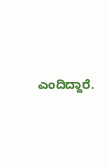ಎಂದಿದ್ದಾರೆ.